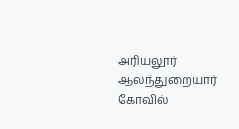அரியலூர் ஆலந்துறையார் கோவில்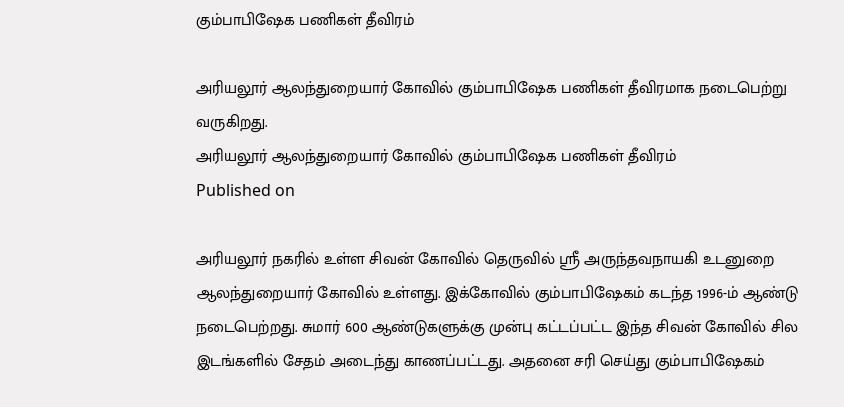கும்பாபிஷேக பணிகள் தீவிரம்

அரியலூர் ஆலந்துறையார் கோவில் கும்பாபிஷேக பணிகள் தீவிரமாக நடைபெற்று வருகிறது.
அரியலூர் ஆலந்துறையார் கோவில் கும்பாபிஷேக பணிகள் தீவிரம்
Published on

அரியலூர் நகரில் உள்ள சிவன் கோவில் தெருவில் ஸ்ரீ அருந்தவநாயகி உடனுறை ஆலந்துறையார் கோவில் உள்ளது. இக்கோவில் கும்பாபிஷேகம் கடந்த 1996-ம் ஆண்டு நடைபெற்றது. சுமார் 600 ஆண்டுகளுக்கு முன்பு கட்டப்பட்ட இந்த சிவன் கோவில் சில இடங்களில் சேதம் அடைந்து காணப்பட்டது. அதனை சரி செய்து கும்பாபிஷேகம்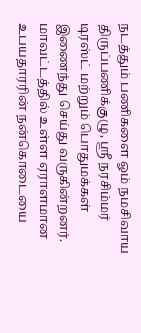நடத்தும் பணிகளை ஓம் நமசிவாய திருப்பணிக்குழு, ஸ்ரீ நரசிம்மர் டிரஸ்ட் மற்றும் பொதுமக்கள் இணைந்து செய்து வருகின்றனர். மாவட்டத்தில் உள்ள ஏராளமான உபயதாரரின் நன்கொடையை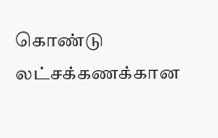கொண்டு லட்சக்கணக்கான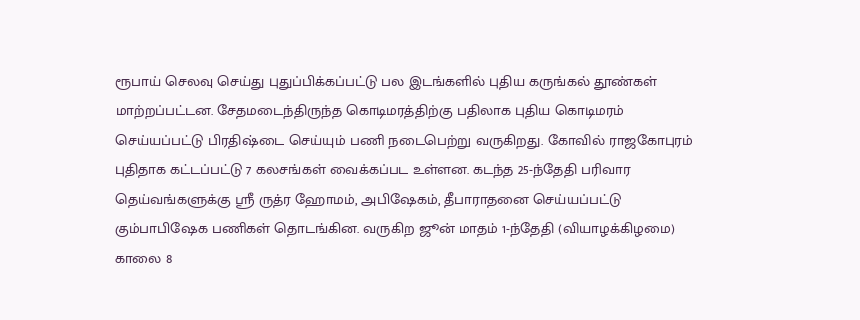ரூபாய் செலவு செய்து புதுப்பிக்கப்பட்டு பல இடங்களில் புதிய கருங்கல் தூண்கள் மாற்றப்பட்டன. சேதமடைந்திருந்த கொடிமரத்திற்கு பதிலாக புதிய கொடிமரம் செய்யப்பட்டு பிரதிஷ்டை செய்யும் பணி நடைபெற்று வருகிறது. கோவில் ராஜகோபுரம் புதிதாக கட்டப்பட்டு 7 கலசங்கள் வைக்கப்பட உள்ளன. கடந்த 25-ந்தேதி பரிவார தெய்வங்களுக்கு ஸ்ரீ ருத்ர ஹோமம், அபிஷேகம், தீபாராதனை செய்யப்பட்டு கும்பாபிஷேக பணிகள் தொடங்கின. வருகிற ஜூன் மாதம் 1-ந்தேதி (வியாழக்கிழமை) காலை 8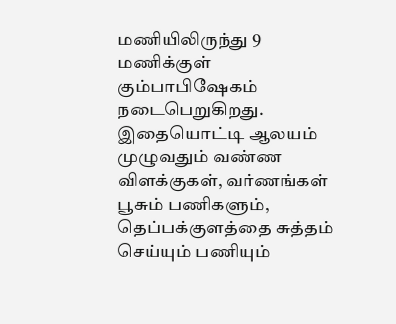மணியிலிருந்து 9 மணிக்குள் கும்பாபிஷேகம் நடைபெறுகிறது. இதையொட்டி ஆலயம் முழுவதும் வண்ண விளக்குகள், வர்ணங்கள் பூசும் பணிகளும், தெப்பக்குளத்தை சுத்தம் செய்யும் பணியும்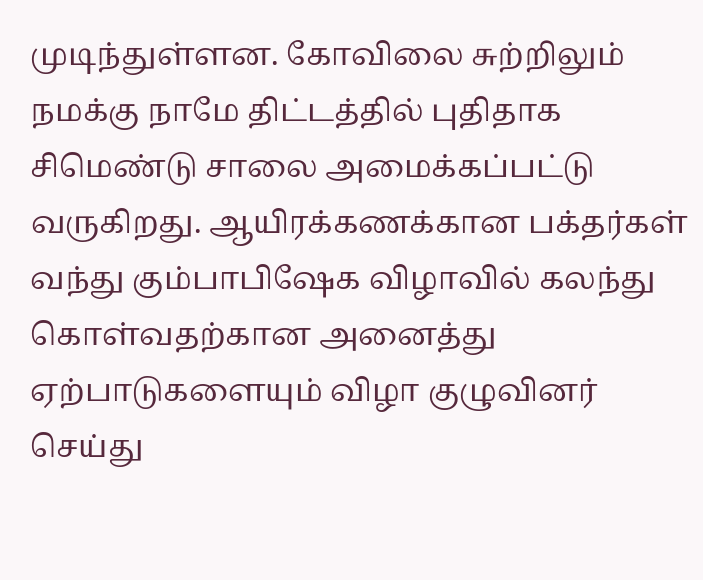முடிந்துள்ளன. கோவிலை சுற்றிலும் நமக்கு நாமே திட்டத்தில் புதிதாக சிமெண்டு சாலை அமைக்கப்பட்டு வருகிறது. ஆயிரக்கணக்கான பக்தர்கள் வந்து கும்பாபிஷேக விழாவில் கலந்து கொள்வதற்கான அனைத்து ஏற்பாடுகளையும் விழா குழுவினர் செய்து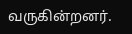வருகின்றனர்.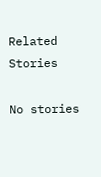Related Stories

No stories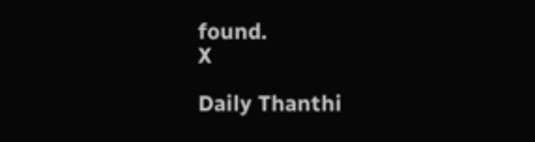found.
X

Daily Thanthi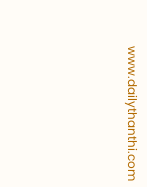www.dailythanthi.com